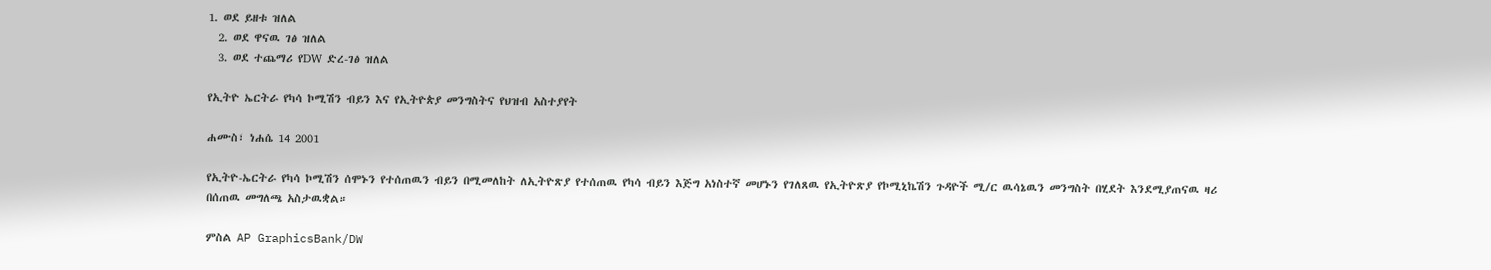1. ወደ ይዘቱ ዝለል
  2. ወደ ዋናዉ ገፅ ዝለል
  3. ወደ ተጨማሪ የDW ድረ-ገፅ ዝለል

የኢትዮ ኤርትራ የካሳ ኮሚሽን ብይን እና የኢትዮጵያ መንግስትና የህዝብ አስተያየት

ሐሙስ፣ ነሐሴ 14 2001

የኢትዮ-ኤርትራ የካሳ ኮሚሽን ሰሞኑን የተሰጠዉን ብይን በሚመለከት ለኢትዮጽያ የተሰጠዉ የካሳ ብይን እጅግ አነስተኛ መሆኑን የገለጸዉ የኢትዮጽያ የኮሚኒኬሽን ጉዳዮች ሚ/ር ዉሳኔዉን መንግስት በሂደት እንደሚያጠናዉ ዛሪ በሰጠዉ መግለጫ አስታዉቋል።

ምስል AP GraphicsBank/DW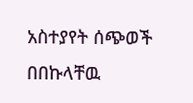አስተያየት ሰጭወች በበኩላቸዉ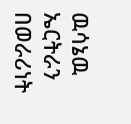ዉሳኔዉ ኤርትራን በወራሪነት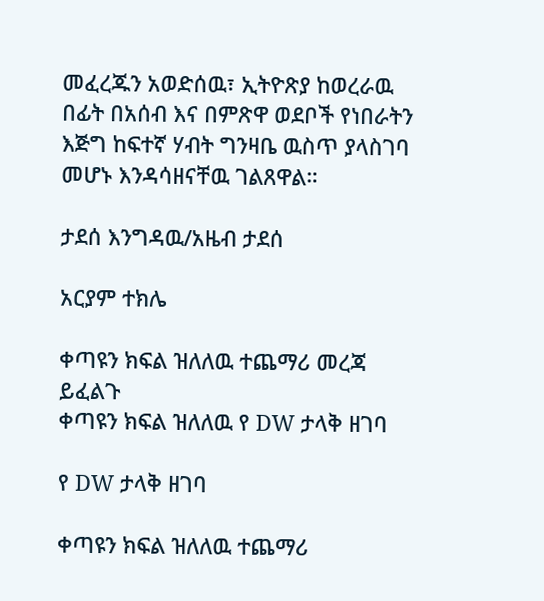መፈረጁን አወድሰዉ፣ ኢትዮጽያ ከወረራዉ በፊት በአሰብ እና በምጽዋ ወደቦች የነበራትን እጅግ ከፍተኛ ሃብት ግንዛቤ ዉስጥ ያላስገባ መሆኑ እንዳሳዘናቸዉ ገልጸዋል።

ታደሰ እንግዳዉ/አዜብ ታደሰ

አርያም ተክሌ

ቀጣዩን ክፍል ዝለለዉ ተጨማሪ መረጃ ይፈልጉ
ቀጣዩን ክፍል ዝለለዉ የ DW ታላቅ ዘገባ

የ DW ታላቅ ዘገባ

ቀጣዩን ክፍል ዝለለዉ ተጨማሪ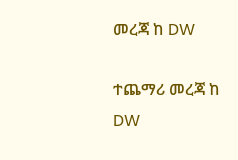መረጃ ከ DW

ተጨማሪ መረጃ ከ DW